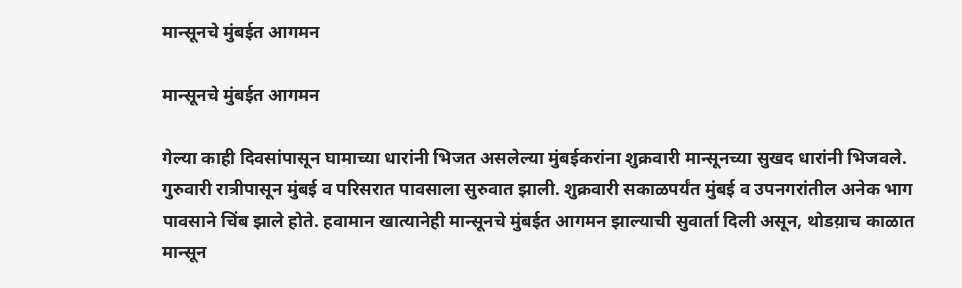मान्सूनचे मुंबईत आगमन

मान्सूनचे मुंबईत आगमन

गेल्या काही दिवसांपासून घामाच्या धारांनी भिजत असलेल्या मुंबईकरांना शुक्रवारी मान्सूनच्या सुखद धारांनी भिजवले. गुरुवारी रात्रीपासून मुंबई व परिसरात पावसाला सुरुवात झाली. शुक्रवारी सकाळपर्यंत मुंबई व उपनगरांतील अनेक भाग पावसाने चिंब झाले होते. हवामान खात्यानेही मान्सूनचे मुंबईत आगमन झाल्याची सुवार्ता दिली असून, थोडय़ाच काळात मान्सून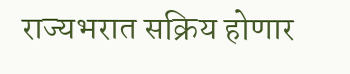राज्यभरात सक्रिय होणार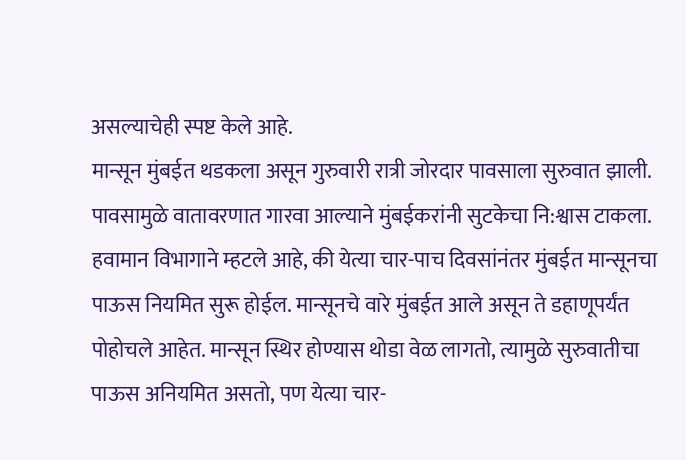असल्याचेही स्पष्ट केले आहे.
मान्सून मुंबईत थडकला असून गुरुवारी रात्री जोरदार पावसाला सुरुवात झाली. पावसामुळे वातावरणात गारवा आल्याने मुंबईकरांनी सुटकेचा नि:श्वास टाकला. हवामान विभागाने म्हटले आहे, की येत्या चार-पाच दिवसांनंतर मुंबईत मान्सूनचा पाऊस नियमित सुरू होईल. मान्सूनचे वारे मुंबईत आले असून ते डहाणूपर्यंत पोहोचले आहेत. मान्सून स्थिर होण्यास थोडा वेळ लागतो, त्यामुळे सुरुवातीचा पाऊस अनियमित असतो, पण येत्या चार-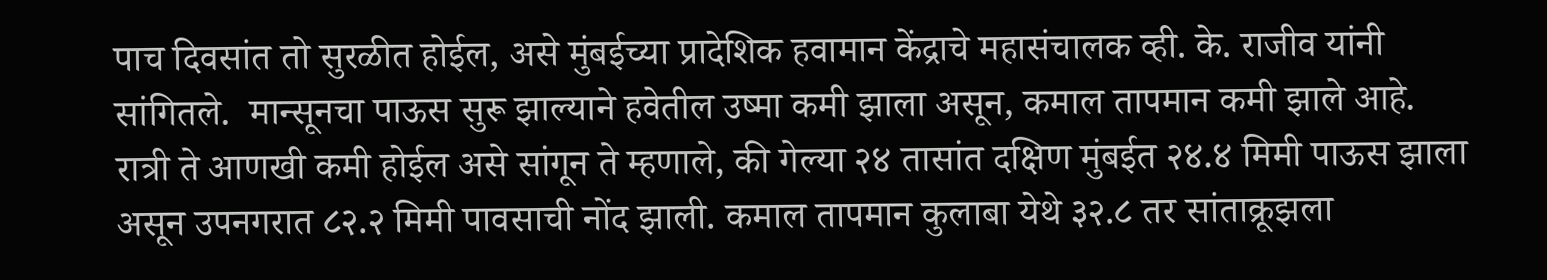पाच दिवसांत तो सुरळीत होईल, असे मुंबईच्या प्रादेशिक हवामान केंद्राचे महासंचालक व्ही. के. राजीव यांनी सांगितले.  मान्सूनचा पाऊस सुरू झाल्याने हवेतील उष्मा कमी झाला असून, कमाल तापमान कमी झाले आहे. रात्री ते आणखी कमी होईल असे सांगून ते म्हणाले, की गेल्या २४ तासांत दक्षिण मुंबईत २४.४ मिमी पाऊस झाला असून उपनगरात ८२.२ मिमी पावसाची नोंद झाली. कमाल तापमान कुलाबा येथे ३२.८ तर सांताक्रूझला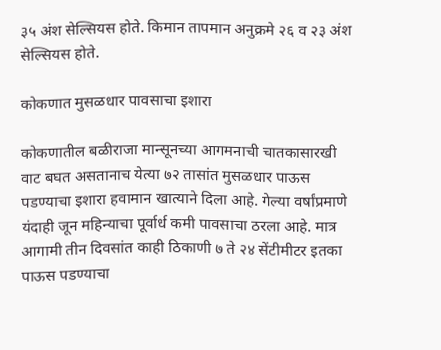३५ अंश सेल्सियस होते. किमान तापमान अनुक्रमे २६ व २३ अंश सेल्सियस होते.

कोकणात मुसळधार पावसाचा इशारा

कोकणातील बळीराजा मान्सूनच्या आगमनाची चातकासारखी वाट बघत असतानाच येत्या ७२ तासांत मुसळधार पाऊस पडण्याचा इशारा हवामान खात्याने दिला आहे. गेल्या वर्षांप्रमाणे यंदाही जून महिन्याचा पूर्वार्ध कमी पावसाचा ठरला आहे. मात्र आगामी तीन दिवसांत काही ठिकाणी ७ ते २४ सेंटीमीटर इतका पाऊस पडण्याचा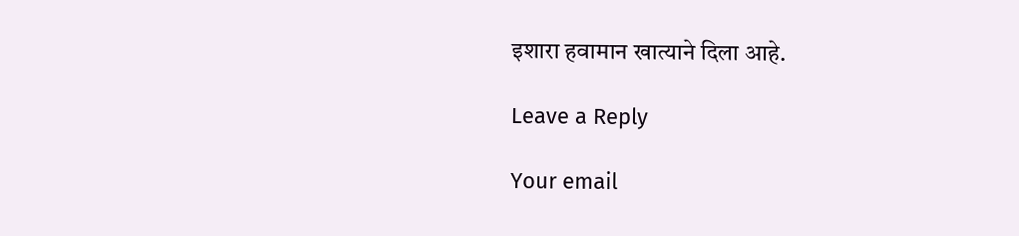इशारा हवामान खात्याने दिला आहे.

Leave a Reply

Your email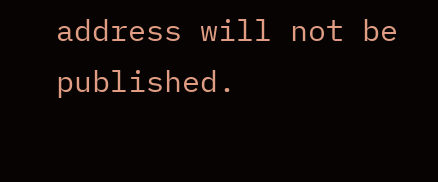address will not be published.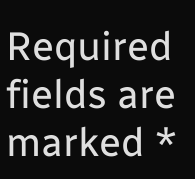Required fields are marked *